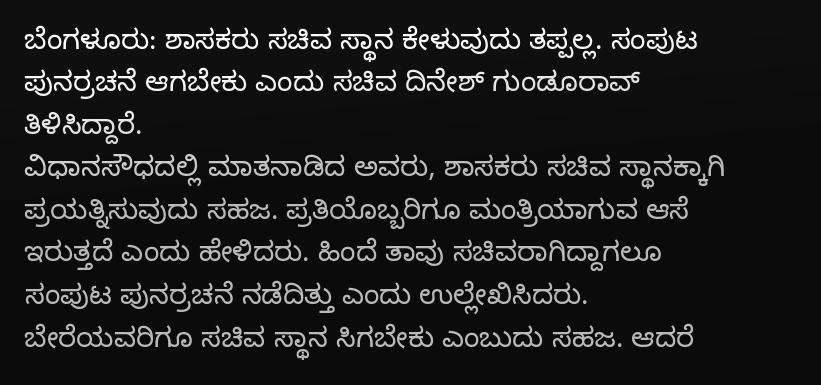ಬೆಂಗಳೂರು: ಶಾಸಕರು ಸಚಿವ ಸ್ಥಾನ ಕೇಳುವುದು ತಪ್ಪಲ್ಲ. ಸಂಪುಟ ಪುನರ್ರಚನೆ ಆಗಬೇಕು ಎಂದು ಸಚಿವ ದಿನೇಶ್ ಗುಂಡೂರಾವ್ ತಿಳಿಸಿದ್ದಾರೆ.
ವಿಧಾನಸೌಧದಲ್ಲಿ ಮಾತನಾಡಿದ ಅವರು, ಶಾಸಕರು ಸಚಿವ ಸ್ಥಾನಕ್ಕಾಗಿ ಪ್ರಯತ್ನಿಸುವುದು ಸಹಜ. ಪ್ರತಿಯೊಬ್ಬರಿಗೂ ಮಂತ್ರಿಯಾಗುವ ಆಸೆ ಇರುತ್ತದೆ ಎಂದು ಹೇಳಿದರು. ಹಿಂದೆ ತಾವು ಸಚಿವರಾಗಿದ್ದಾಗಲೂ ಸಂಪುಟ ಪುನರ್ರಚನೆ ನಡೆದಿತ್ತು ಎಂದು ಉಲ್ಲೇಖಿಸಿದರು.
ಬೇರೆಯವರಿಗೂ ಸಚಿವ ಸ್ಥಾನ ಸಿಗಬೇಕು ಎಂಬುದು ಸಹಜ. ಆದರೆ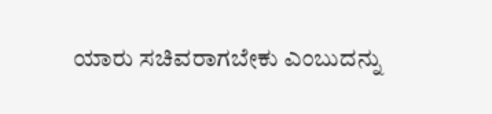ಯಾರು ಸಚಿವರಾಗಬೇಕು ಎಂಬುದನ್ನು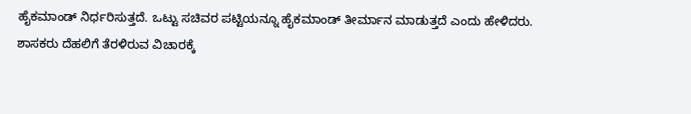ಹೈಕಮಾಂಡ್ ನಿರ್ಧರಿಸುತ್ತದೆ. ಒಟ್ಟು ಸಚಿವರ ಪಟ್ಟಿಯನ್ನೂ ಹೈಕಮಾಂಡ್ ತೀರ್ಮಾನ ಮಾಡುತ್ತದೆ ಎಂದು ಹೇಳಿದರು.
ಶಾಸಕರು ದೆಹಲಿಗೆ ತೆರಳಿರುವ ವಿಚಾರಕ್ಕೆ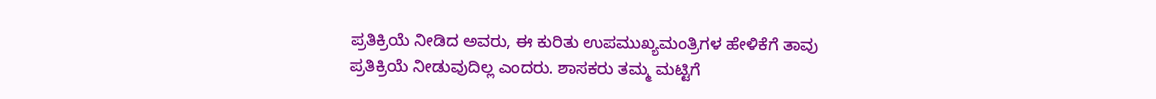ಪ್ರತಿಕ್ರಿಯೆ ನೀಡಿದ ಅವರು, ಈ ಕುರಿತು ಉಪಮುಖ್ಯಮಂತ್ರಿಗಳ ಹೇಳಿಕೆಗೆ ತಾವು ಪ್ರತಿಕ್ರಿಯೆ ನೀಡುವುದಿಲ್ಲ ಎಂದರು. ಶಾಸಕರು ತಮ್ಮ ಮಟ್ಟಿಗೆ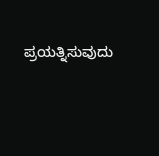ಪ್ರಯತ್ನಿಸುವುದು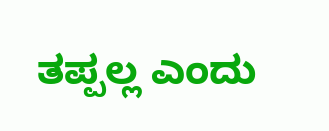ತಪ್ಪಲ್ಲ ಎಂದು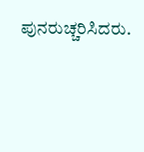ಪುನರುಚ್ಚರಿಸಿದರು.